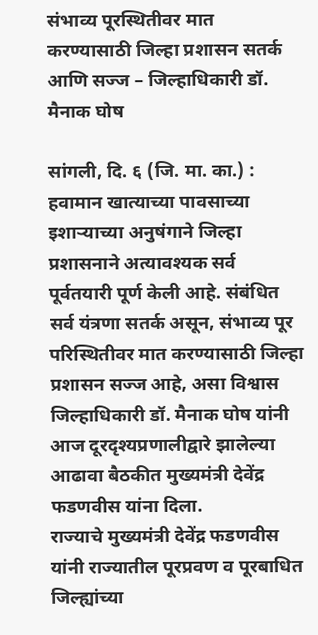संभाव्य पूरस्थितीवर मात करण्यासाठी जिल्हा प्रशासन सतर्क आणि सज्ज – जिल्हाधिकारी डॉ. मैनाक घोष

सांगली, दि. ६ (जि. मा. का.) : हवामान खात्याच्या पावसाच्या इशाऱ्याच्या अनुषंगाने जिल्हा प्रशासनाने अत्यावश्यक सर्व पूर्वतयारी पूर्ण केली आहे. संबंधित सर्व यंत्रणा सतर्क असून, संभाव्य पूर परिस्थितीवर मात करण्यासाठी जिल्हा प्रशासन सज्ज आहे, असा विश्वास जिल्हाधिकारी डॉ. मैनाक घोष यांनी आज दूरदृश्यप्रणालीद्वारे झालेल्या आढावा बैठकीत मुख्यमंत्री देवेंद्र फडणवीस यांना दिला.
राज्याचे मुख्यमंत्री देवेंद्र फडणवीस यांनी राज्यातील पूरप्रवण व पूरबाधित जिल्ह्यांच्या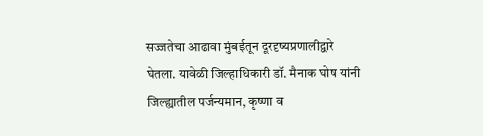सज्जतेचा आढावा मुंबईतून दूरदृष्यप्रणालीद्वारे घेतला. यावेळी जिल्हाधिकारी डॉ. मैनाक घोष यांनी जिल्ह्यातील पर्जन्यमान, कृष्णा व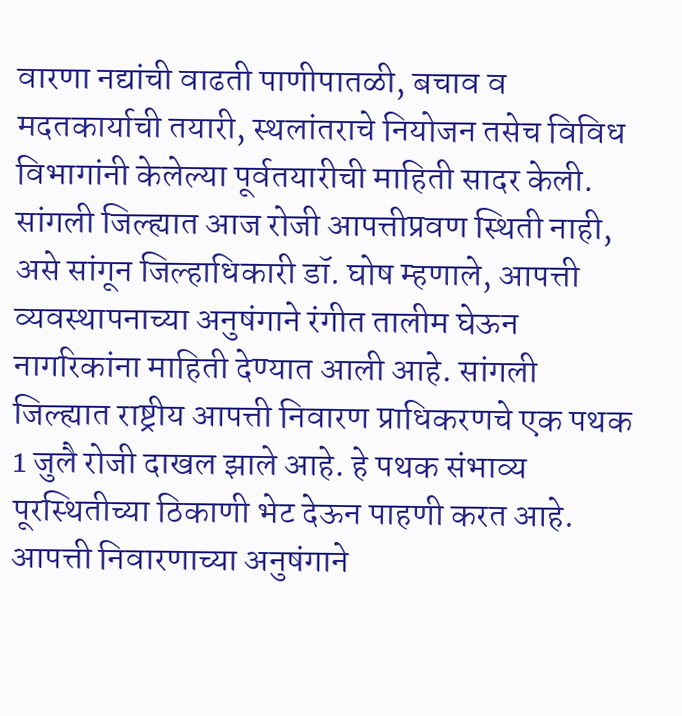वारणा नद्यांची वाढती पाणीपातळी, बचाव व मदतकार्याची तयारी, स्थलांतराचे नियोजन तसेच विविध विभागांनी केलेल्या पूर्वतयारीची माहिती सादर केली.
सांगली जिल्ह्यात आज रोजी आपत्तीप्रवण स्थिती नाही, असे सांगून जिल्हाधिकारी डॉ. घोष म्हणाले, आपत्ती व्यवस्थापनाच्या अनुषंगाने रंगीत तालीम घेऊन नागरिकांना माहिती देण्यात आली आहे. सांगली जिल्ह्यात राष्ट्रीय आपत्ती निवारण प्राधिकरणचे एक पथक 1 जुलै रोजी दाखल झाले आहे. हे पथक संभाव्य पूरस्थितीच्या ठिकाणी भेट देऊन पाहणी करत आहे. आपत्ती निवारणाच्या अनुषंगाने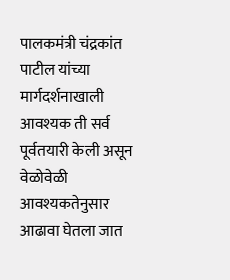पालकमंत्री चंद्रकांत पाटील यांच्या मार्गदर्शनाखाली आवश्यक ती सर्व पूर्वतयारी केली असून वेळोवेळी आवश्यकतेनुसार आढावा घेतला जात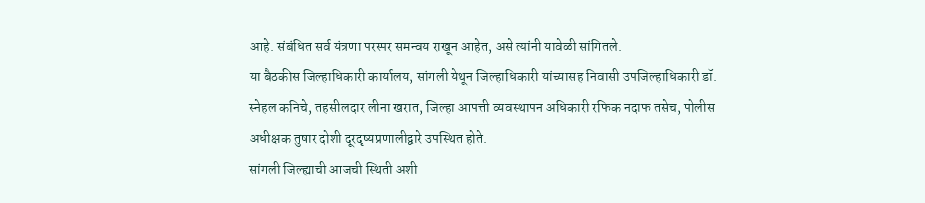आहे. संबंधित सर्व यंत्रणा परस्पर समन्वय राखून आहेत, असे त्यांनी यावेळी सांगितले.
या बैठकीस जिल्हाधिकारी कार्यालय, सांगली येथून जिल्हाधिकारी यांच्यासह निवासी उपजिल्हाधिकारी डॉ. स्नेहल कनिचे, तहसीलदार लीना खरात, जिल्हा आपत्ती व्यवस्थापन अधिकारी रफिक नदाफ तसेच, पोलीस अधीक्षक तुषार दोशी दूरदृष्यप्रणालीद्वारे उपस्थित होते.
सांगली जिल्ह्याची आजची स्थिती अशी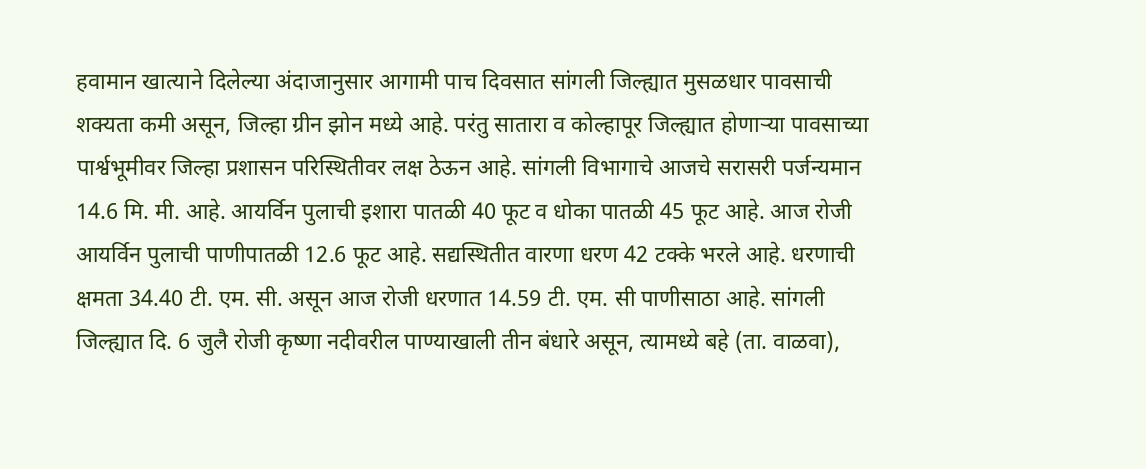हवामान खात्याने दिलेल्या अंदाजानुसार आगामी पाच दिवसात सांगली जिल्ह्यात मुसळधार पावसाची शक्यता कमी असून, जिल्हा ग्रीन झोन मध्ये आहे. परंतु सातारा व कोल्हापूर जिल्ह्यात होणाऱ्या पावसाच्या पार्श्वभूमीवर जिल्हा प्रशासन परिस्थितीवर लक्ष ठेऊन आहे. सांगली विभागाचे आजचे सरासरी पर्जन्यमान 14.6 मि. मी. आहे. आयर्विन पुलाची इशारा पातळी 40 फूट व धोका पातळी 45 फूट आहे. आज रोजी आयर्विन पुलाची पाणीपातळी 12.6 फूट आहे. सद्यस्थितीत वारणा धरण 42 टक्के भरले आहे. धरणाची क्षमता 34.40 टी. एम. सी. असून आज रोजी धरणात 14.59 टी. एम. सी पाणीसाठा आहे. सांगली जिल्ह्यात दि. 6 जुलै रोजी कृष्णा नदीवरील पाण्याखाली तीन बंधारे असून, त्यामध्ये बहे (ता. वाळवा),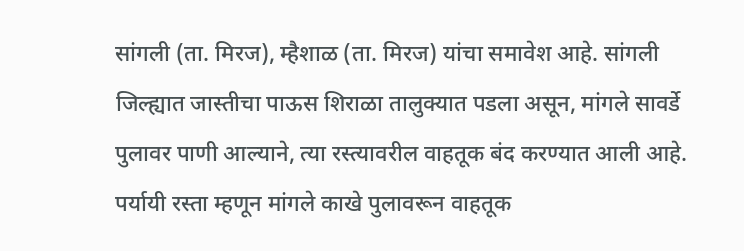सांगली (ता. मिरज), म्हैशाळ (ता. मिरज) यांचा समावेश आहे. सांगली जिल्ह्यात जास्तीचा पाऊस शिराळा तालुक्यात पडला असून, मांगले सावर्डे पुलावर पाणी आल्याने, त्या रस्त्यावरील वाहतूक बंद करण्यात आली आहे. पर्यायी रस्ता म्हणून मांगले काखे पुलावरून वाहतूक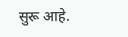सुरू आहे.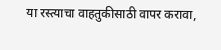या रस्त्याचा वाहतुकीसाठी वापर करावा,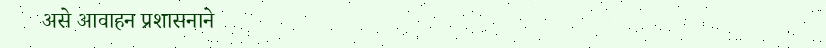असे आवाहन प्रशासनाने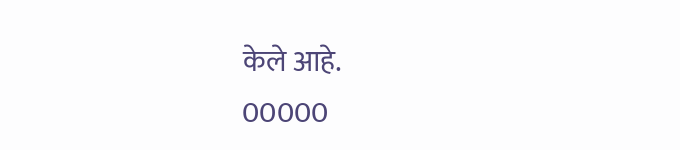केले आहे.
00000